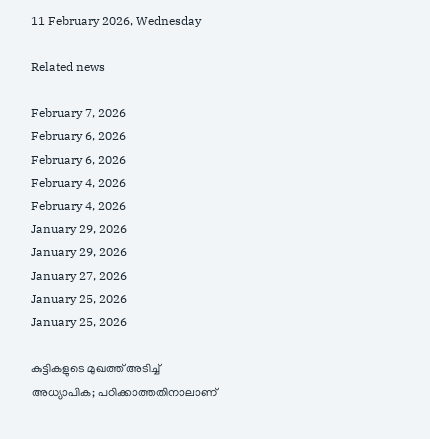11 February 2026, Wednesday

Related news

February 7, 2026
February 6, 2026
February 6, 2026
February 4, 2026
February 4, 2026
January 29, 2026
January 29, 2026
January 27, 2026
January 25, 2026
January 25, 2026

കുട്ടികളുടെ മുഖത്ത് അടിച്ച് അധ്യാപിക; പഠിക്കാത്തതിനാലാണ്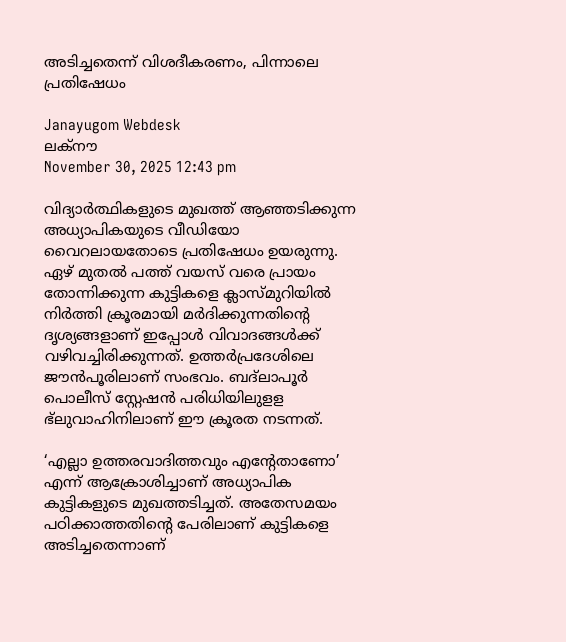അടിച്ചതെന്ന് വിശദീകരണം, പിന്നാലെ പ്രതിഷേധം

Janayugom Webdesk
ലക്‌നൗ
November 30, 2025 12:43 pm

വിദ്യാര്‍ത്ഥികളുടെ മുഖത്ത് ആഞ്ഞടിക്കുന്ന അധ്യാപികയുടെ വീഡിയോ വൈറലായതോടെ പ്രതിഷേധം ഉയരുന്നു. ഏഴ് മുതല്‍ പത്ത് വയസ് വരെ പ്രായം തോന്നിക്കുന്ന കുട്ടികളെ ക്ലാസ്മുറിയില്‍ നിര്‍ത്തി ക്രൂരമായി മര്‍ദിക്കുന്നതിന്റെ ദൃശ്യങ്ങളാണ് ഇപ്പോള്‍ വിവാദങ്ങള്‍ക്ക് വഴിവച്ചിരിക്കുന്നത്. ഉത്തര്‍പ്രദേശിലെ ജൗന്‍പൂരിലാണ് സംഭവം. ബദ്‌ലാപൂര്‍ പൊലീസ് സ്റ്റേഷന്‍ പരിധിയിലുളള ഭ്‌ലുവാഹിനിലാണ് ഈ ക്രൂരത നടന്നത്.

‘എല്ലാ ഉത്തരവാദിത്തവും എന്റേതാണോ’ എന്ന് ആക്രോശിച്ചാണ് അധ്യാപിക കുട്ടികളുടെ മുഖത്തടിച്ചത്. അതേസമയം പഠിക്കാത്തതിന്റെ പേരിലാണ് കുട്ടികളെ അടിച്ചതെന്നാണ്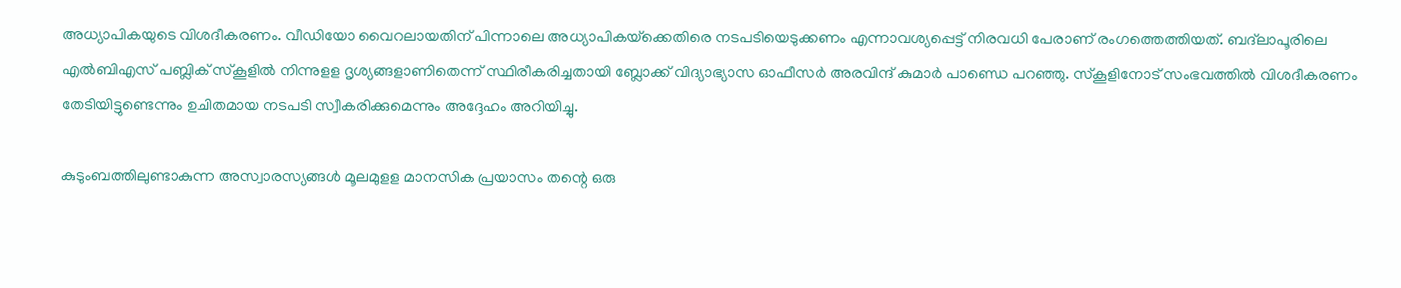അധ്യാപികയുടെ വിശദീകരണം. വീഡിയോ വൈറലായതിന് പിന്നാലെ അധ്യാപികയ്‌ക്കെതിരെ നടപടിയെടുക്കണം എന്നാവശ്യപ്പെട്ട് നിരവധി പേരാണ് രംഗത്തെത്തിയത്. ബദ്‌ലാപൂരിലെ എല്‍ബിഎസ് പബ്ലിക് സ്‌കൂളില്‍ നിന്നുളള ദൃശ്യങ്ങളാണിതെന്ന് സ്ഥിരീകരിച്ചതായി ബ്ലോക്ക് വിദ്യാഭ്യാസ ഓഫീസര്‍ അരവിന്ദ് കുമാര്‍ പാണ്ഡെ പറഞ്ഞു. സ്‌കൂളിനോട് സംഭവത്തില്‍ വിശദീകരണം തേടിയിട്ടുണ്ടെന്നും ഉചിതമായ നടപടി സ്വീകരിക്കുമെന്നും അദ്ദേഹം അറിയിച്ചു.

കുടുംബത്തിലുണ്ടാകുന്ന അസ്വാരസ്യങ്ങള്‍ മൂലമുളള മാനസിക പ്രയാസം തന്റെ ഒരു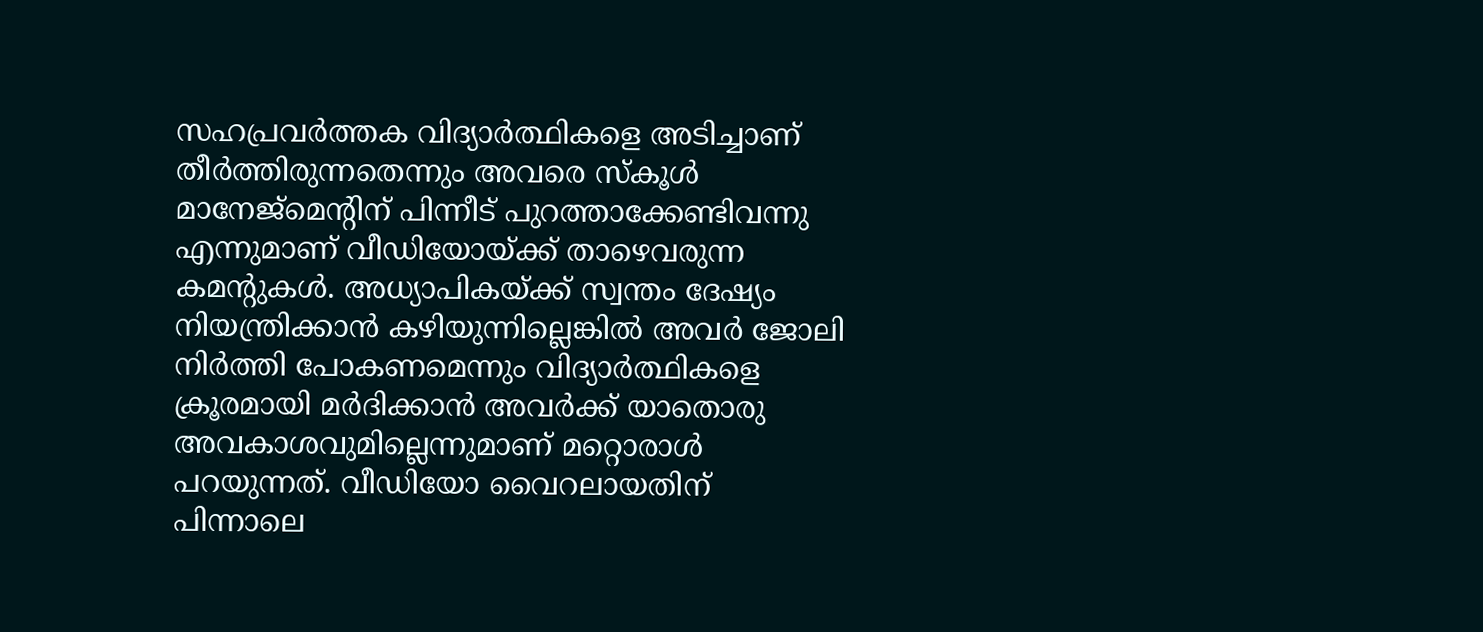സഹപ്രവര്‍ത്തക വിദ്യാര്‍ത്ഥികളെ അടിച്ചാണ് തീര്‍ത്തിരുന്നതെന്നും അവരെ സ്‌കൂള്‍ മാനേജ്‌മെന്റിന് പിന്നീട് പുറത്താക്കേണ്ടിവന്നു എന്നുമാണ് വീഡിയോയ്ക്ക് താഴെവരുന്ന കമന്റുകള്‍. അധ്യാപികയ്ക്ക് സ്വന്തം ദേഷ്യം നിയന്ത്രിക്കാന്‍ കഴിയുന്നില്ലെങ്കില്‍ അവര്‍ ജോലി നിര്‍ത്തി പോകണമെന്നും വിദ്യാര്‍ത്ഥികളെ ക്രൂരമായി മര്‍ദിക്കാന്‍ അവര്‍ക്ക് യാതൊരു അവകാശവുമില്ലെന്നുമാണ് മറ്റൊരാള്‍ പറയുന്നത്. വീഡിയോ വൈറലായതിന് പിന്നാലെ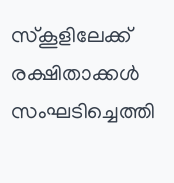സ്‌കൂളിലേക്ക് രക്ഷിതാക്കള്‍ സംഘടിച്ചെത്തി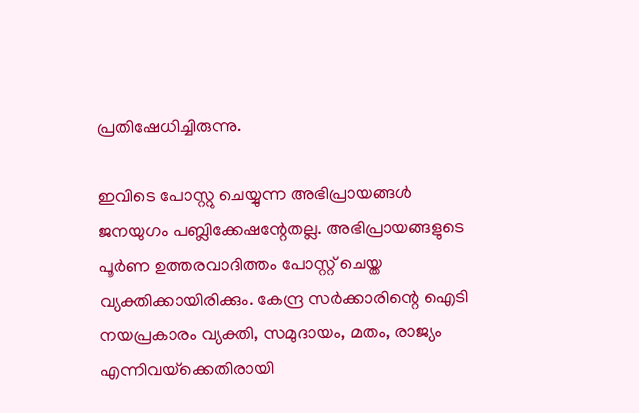പ്രതിഷേധിച്ചിരുന്നു.

ഇവിടെ പോസ്റ്റു ചെയ്യുന്ന അഭിപ്രായങ്ങള്‍ ജനയുഗം പബ്ലിക്കേഷന്റേതല്ല. അഭിപ്രായങ്ങളുടെ പൂര്‍ണ ഉത്തരവാദിത്തം പോസ്റ്റ് ചെയ്ത വ്യക്തിക്കായിരിക്കും. കേന്ദ്ര സര്‍ക്കാരിന്റെ ഐടി നയപ്രകാരം വ്യക്തി, സമുദായം, മതം, രാജ്യം എന്നിവയ്‌ക്കെതിരായി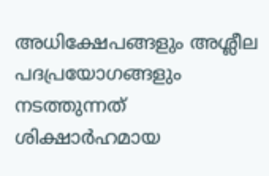അധിക്ഷേപങ്ങളും അശ്ലീല പദപ്രയോഗങ്ങളും നടത്തുന്നത് ശിക്ഷാര്‍ഹമായ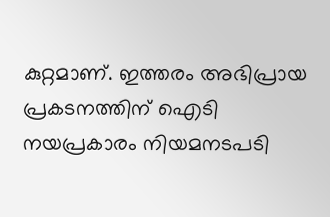കുറ്റമാണ്. ഇത്തരം അഭിപ്രായ പ്രകടനത്തിന് ഐടി നയപ്രകാരം നിയമനടപടി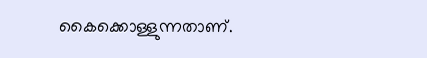കൈക്കൊള്ളുന്നതാണ്.